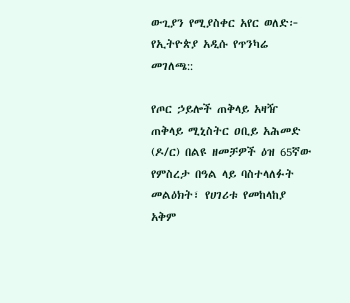ውጊያን የሚያስቀር አየር ወለድ፦ የኢትዮጵያ አዲሱ የጥንካሬ መገለጫ::

የጦር ኃይሎች ጠቅላይ አዛዥ ጠቅላይ ሚኒስትር ዐቢይ አሕመድ (ዶ/ር) በልዩ ዘመቻዎች ዕዝ 65ኛው የምስረታ በዓል ላይ ባስተላለፉት መልዕክት፣ የሀገሪቱ የመከላከያ አቅም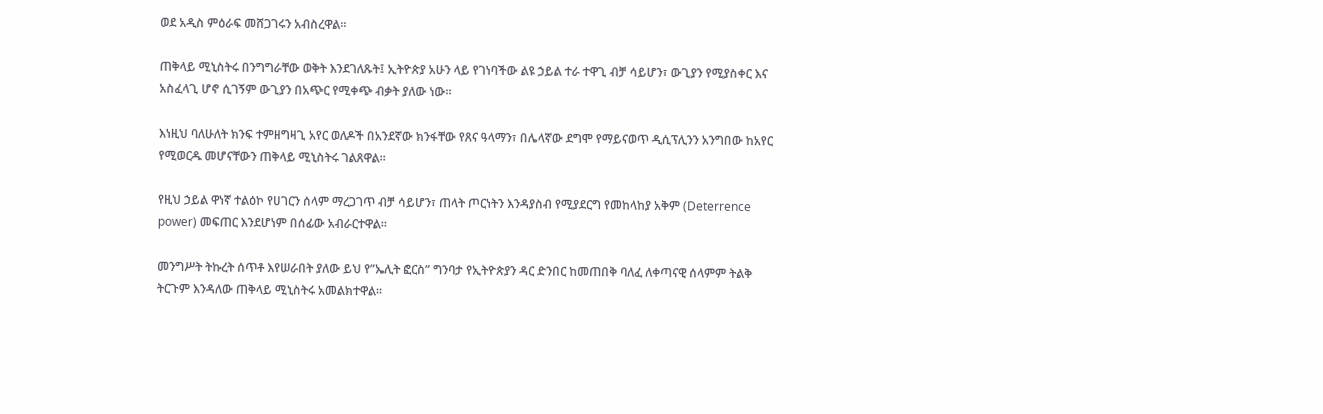ወደ አዲስ ምዕራፍ መሸጋገሩን አብስረዋል።

ጠቅላይ ሚኒስትሩ በንግግራቸው ወቅት እንደገለጹት፤ ኢትዮጵያ አሁን ላይ የገነባችው ልዩ ኃይል ተራ ተዋጊ ብቻ ሳይሆን፣ ውጊያን የሚያስቀር እና አስፈላጊ ሆኖ ሲገኝም ውጊያን በአጭር የሚቀጭ ብቃት ያለው ነው።

እነዚህ ባለሁለት ክንፍ ተምዘግዛጊ አየር ወለዶች በአንደኛው ክንፋቸው የጸና ዓላማን፣ በሌላኛው ደግሞ የማይናወጥ ዲሲፕሊንን አንግበው ከአየር የሚወርዱ መሆናቸውን ጠቅላይ ሚኒስትሩ ገልጸዋል።

የዚህ ኃይል ዋነኛ ተልዕኮ የሀገርን ሰላም ማረጋገጥ ብቻ ሳይሆን፣ ጠላት ጦርነትን እንዳያስብ የሚያደርግ የመከላከያ አቅም (Deterrence power) መፍጠር እንደሆነም በሰፊው አብራርተዋል።

መንግሥት ትኩረት ሰጥቶ እየሠራበት ያለው ይህ የ”ኤሊት ፎርስ” ግንባታ የኢትዮጵያን ዳር ድንበር ከመጠበቅ ባለፈ ለቀጣናዊ ሰላምም ትልቅ ትርጉም እንዳለው ጠቅላይ ሚኒስትሩ አመልክተዋል።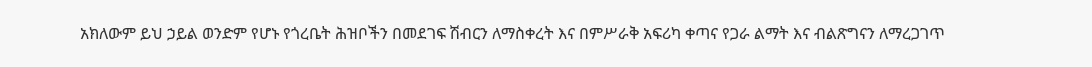አክለውም ይህ ኃይል ወንድም የሆኑ የጎረቤት ሕዝቦችን በመደገፍ ሽብርን ለማስቀረት እና በምሥራቅ አፍሪካ ቀጣና የጋራ ልማት እና ብልጽግናን ለማረጋገጥ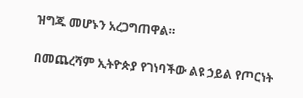ዝግጁ መሆኑን አረጋግጠዋል።

በመጨረሻም ኢትዮጵያ የገነባችው ልዩ ኃይል የጦርነት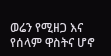ወሬን የሚዘጋ እና የሰላም ዋስትና ሆኖ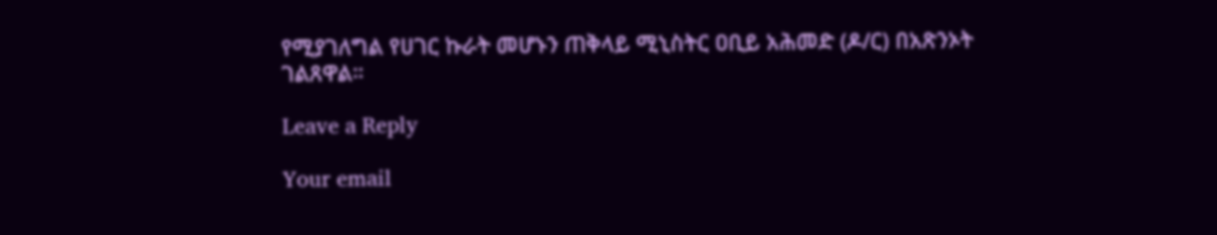የሚያገለግል የሀገር ኩራት መሆኑን ጠቅላይ ሚኒስትር ዐቢይ አሕመድ (ዶ/ር) በአጽንኦት ገልጸዋል።

Leave a Reply

Your email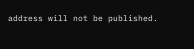address will not be published.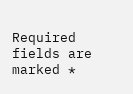Required fields are marked *